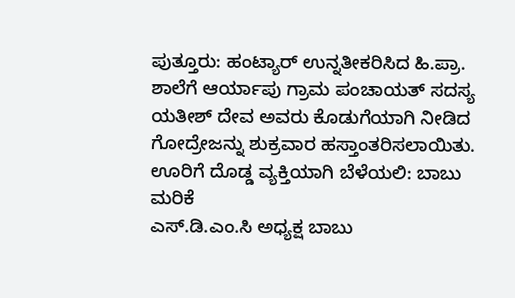ಪುತ್ತೂರು: ಹಂಟ್ಯಾರ್ ಉನ್ನತೀಕರಿಸಿದ ಹಿ.ಪ್ರಾ. ಶಾಲೆಗೆ ಆರ್ಯಾಪು ಗ್ರಾಮ ಪಂಚಾಯತ್ ಸದಸ್ಯ ಯತೀಶ್ ದೇವ ಅವರು ಕೊಡುಗೆಯಾಗಿ ನೀಡಿದ ಗೋದ್ರೇಜನ್ನು ಶುಕ್ರವಾರ ಹಸ್ತಾಂತರಿಸಲಾಯಿತು.
ಊರಿಗೆ ದೊಡ್ಡ ವ್ಯಕ್ತಿಯಾಗಿ ಬೆಳೆಯಲಿ: ಬಾಬು ಮರಿಕೆ
ಎಸ್.ಡಿ.ಎಂ.ಸಿ ಅಧ್ಯಕ್ಷ ಬಾಬು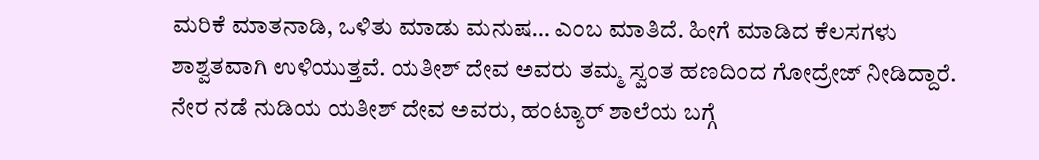ಮರಿಕೆ ಮಾತನಾಡಿ, ಒಳಿತು ಮಾಡು ಮನುಷ… ಎಂಬ ಮಾತಿದೆ. ಹೀಗೆ ಮಾಡಿದ ಕೆಲಸಗಳು ಶಾಶ್ವತವಾಗಿ ಉಳಿಯುತ್ತವೆ. ಯತೀಶ್ ದೇವ ಅವರು ತಮ್ಮ ಸ್ವಂತ ಹಣದಿಂದ ಗೋದ್ರೇಜ್ ನೀಡಿದ್ದಾರೆ. ನೇರ ನಡೆ ನುಡಿಯ ಯತೀಶ್ ದೇವ ಅವರು, ಹಂಟ್ಯಾರ್ ಶಾಲೆಯ ಬಗ್ಗೆ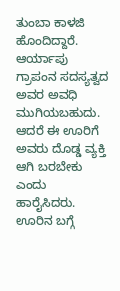ತುಂಬಾ ಕಾಳಜಿ ಹೊಂದಿದ್ದಾರೆ. ಆರ್ಯಾಪು ಗ್ರಾಪಂನ ಸದಸ್ಯತ್ವದ ಅವರ ಅವಧಿ ಮುಗಿಯಬಹುದು. ಆದರೆ ಈ ಊರಿಗೆ ಅವರು ದೊಡ್ಡ ವ್ಯಕ್ತಿ ಆಗಿ ಬರಬೇಕು ಎಂದು ಹಾರೈಸಿದರು.
ಊರಿನ ಬಗ್ಗೆ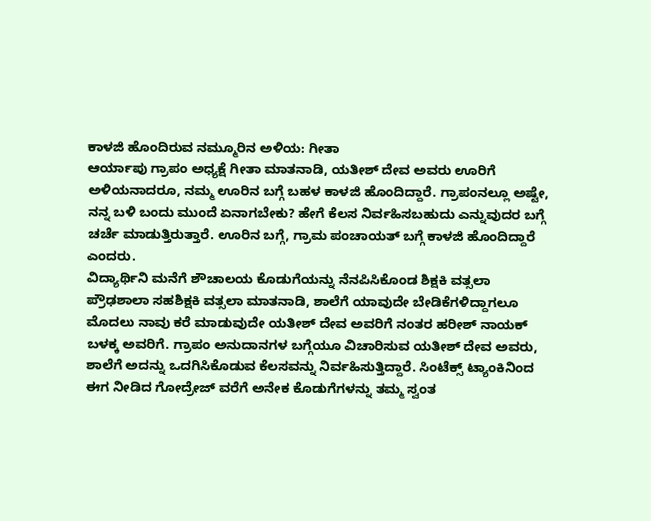ಕಾಳಜಿ ಹೊಂದಿರುವ ನಮ್ಮೂರಿನ ಅಳಿಯ: ಗೀತಾ
ಆರ್ಯಾಪು ಗ್ರಾಪಂ ಅಧ್ಯಕ್ಷೆ ಗೀತಾ ಮಾತನಾಡಿ, ಯತೀಶ್ ದೇವ ಅವರು ಊರಿಗೆ ಅಳಿಯನಾದರೂ, ನಮ್ಮ ಊರಿನ ಬಗ್ಗೆ ಬಹಳ ಕಾಳಜಿ ಹೊಂದಿದ್ದಾರೆ. ಗ್ರಾಪಂನಲ್ಲೂ ಅಷ್ಟೇ, ನನ್ನ ಬಳಿ ಬಂದು ಮುಂದೆ ಏನಾಗಬೇಕು? ಹೇಗೆ ಕೆಲಸ ನಿರ್ವಹಿಸಬಹುದು ಎನ್ನುವುದರ ಬಗ್ಗೆ ಚರ್ಚೆ ಮಾಡುತ್ತಿರುತ್ತಾರೆ. ಊರಿನ ಬಗ್ಗೆ, ಗ್ರಾಮ ಪಂಚಾಯತ್ ಬಗ್ಗೆ ಕಾಳಜಿ ಹೊಂದಿದ್ದಾರೆ ಎಂದರು.
ವಿದ್ಯಾರ್ಥಿನಿ ಮನೆಗೆ ಶೌಚಾಲಯ ಕೊಡುಗೆಯನ್ನು ನೆನಪಿಸಿಕೊಂಡ ಶಿಕ್ಷಕಿ ವತ್ಸಲಾ
ಪ್ರೌಢಶಾಲಾ ಸಹಶಿಕ್ಷಕಿ ವತ್ಸಲಾ ಮಾತನಾಡಿ, ಶಾಲೆಗೆ ಯಾವುದೇ ಬೇಡಿಕೆಗಳಿದ್ದಾಗಲೂ ಮೊದಲು ನಾವು ಕರೆ ಮಾಡುವುದೇ ಯತೀಶ್ ದೇವ ಅವರಿಗೆ ನಂತರ ಹರೀಶ್ ನಾಯಕ್ ಬಳಕ್ಕ ಅವರಿಗೆ. ಗ್ರಾಪಂ ಅನುದಾನಗಳ ಬಗ್ಗೆಯೂ ವಿಚಾರಿಸುವ ಯತೀಶ್ ದೇವ ಅವರು, ಶಾಲೆಗೆ ಅದನ್ನು ಒದಗಿಸಿಕೊಡುವ ಕೆಲಸವನ್ನು ನಿರ್ವಹಿಸುತ್ತಿದ್ದಾರೆ. ಸಿಂಟೆಕ್ಸ್ ಟ್ಯಾಂಕಿನಿಂದ ಈಗ ನೀಡಿದ ಗೋದ್ರೇಜ್ ವರೆಗೆ ಅನೇಕ ಕೊಡುಗೆಗಳನ್ನು ತಮ್ಮ ಸ್ವಂತ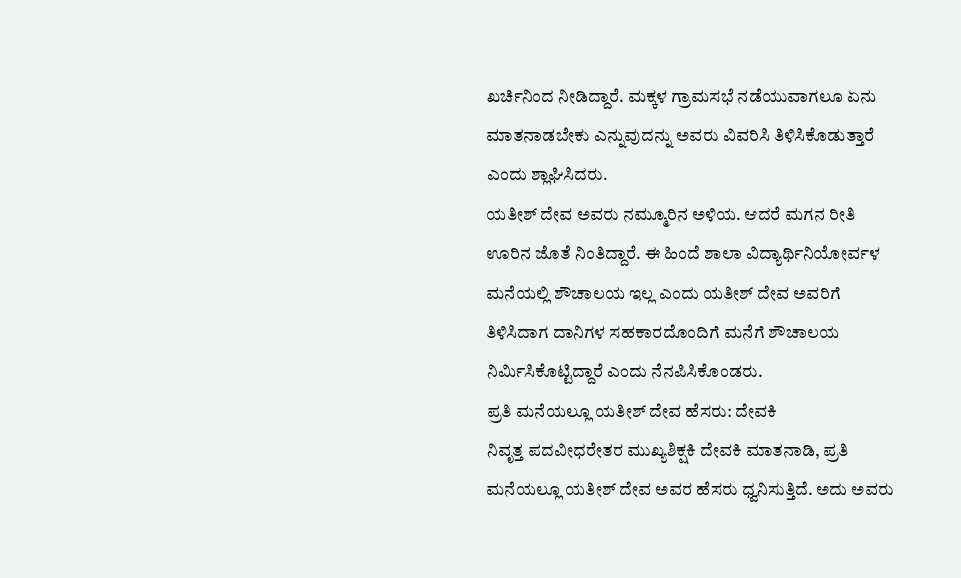ಖರ್ಚಿನಿಂದ ನೀಡಿದ್ದಾರೆ. ಮಕ್ಕಳ ಗ್ರಾಮಸಭೆ ನಡೆಯುವಾಗಲೂ ಏನು ಮಾತನಾಡಬೇಕು ಎನ್ನುವುದನ್ನು ಅವರು ವಿವರಿಸಿ ತಿಳಿಸಿಕೊಡುತ್ತಾರೆ ಎಂದು ಶ್ಲಾಘಿಸಿದರು.
ಯತೀಶ್ ದೇವ ಅವರು ನಮ್ಮೂರಿನ ಅಳಿಯ. ಆದರೆ ಮಗನ ರೀತಿ ಊರಿನ ಜೊತೆ ನಿಂತಿದ್ದಾರೆ. ಈ ಹಿಂದೆ ಶಾಲಾ ವಿದ್ಯಾರ್ಥಿನಿಯೋರ್ವಳ ಮನೆಯಲ್ಲಿ ಶೌಚಾಲಯ ಇಲ್ಲ ಎಂದು ಯತೀಶ್ ದೇವ ಅವರಿಗೆ ತಿಳಿಸಿದಾಗ ದಾನಿಗಳ ಸಹಕಾರದೊಂದಿಗೆ ಮನೆಗೆ ಶೌಚಾಲಯ ನಿರ್ಮಿಸಿಕೊಟ್ಟಿದ್ದಾರೆ ಎಂದು ನೆನಪಿಸಿಕೊಂಡರು.
ಪ್ರತಿ ಮನೆಯಲ್ಲೂ ಯತೀಶ್ ದೇವ ಹೆಸರು: ದೇವಕಿ
ನಿವೃತ್ತ ಪದವೀಧರೇತರ ಮುಖ್ಯಶಿಕ್ಷಕಿ ದೇವಕಿ ಮಾತನಾಡಿ, ಪ್ರತಿ ಮನೆಯಲ್ಲೂ ಯತೀಶ್ ದೇವ ಅವರ ಹೆಸರು ಧ್ವನಿಸುತ್ತಿದೆ. ಅದು ಅವರು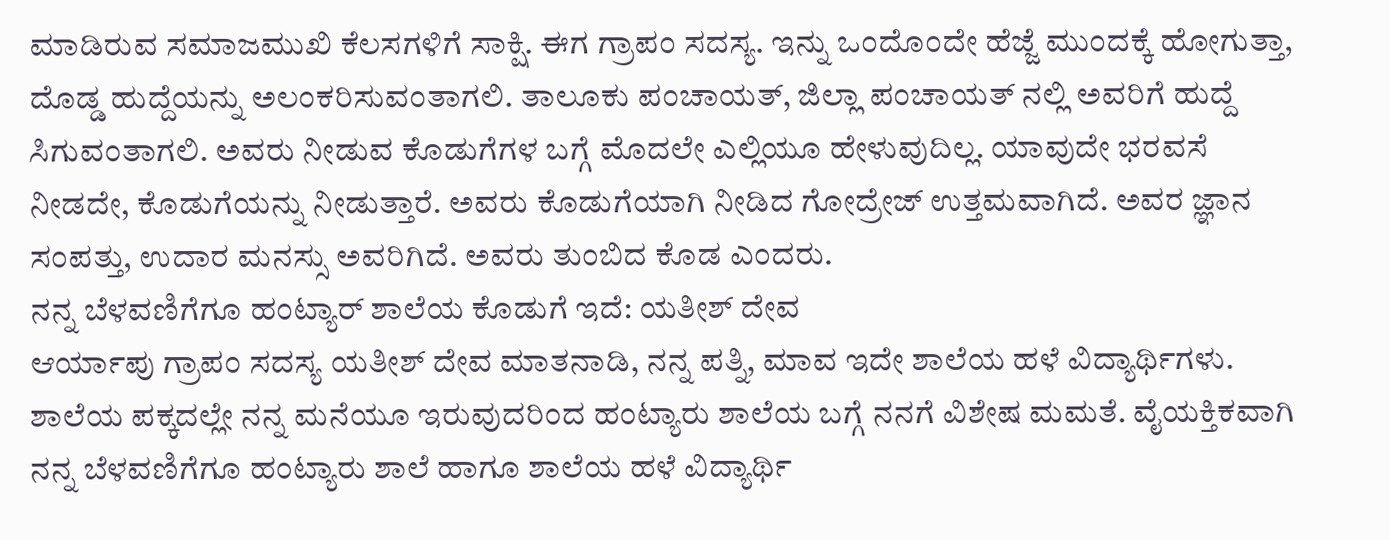ಮಾಡಿರುವ ಸಮಾಜಮುಖಿ ಕೆಲಸಗಳಿಗೆ ಸಾಕ್ಷಿ. ಈಗ ಗ್ರಾಪಂ ಸದಸ್ಯ. ಇನ್ನು ಒಂದೊಂದೇ ಹೆಜ್ಜೆ ಮುಂದಕ್ಕೆ ಹೋಗುತ್ತಾ, ದೊಡ್ಡ ಹುದ್ದೆಯನ್ನು ಅಲಂಕರಿಸುವಂತಾಗಲಿ. ತಾಲೂಕು ಪಂಚಾಯತ್, ಜಿಲ್ಲಾ ಪಂಚಾಯತ್ ನಲ್ಲಿ ಅವರಿಗೆ ಹುದ್ದೆ ಸಿಗುವಂತಾಗಲಿ. ಅವರು ನೀಡುವ ಕೊಡುಗೆಗಳ ಬಗ್ಗೆ ಮೊದಲೇ ಎಲ್ಲಿಯೂ ಹೇಳುವುದಿಲ್ಲ. ಯಾವುದೇ ಭರವಸೆ ನೀಡದೇ, ಕೊಡುಗೆಯನ್ನು ನೀಡುತ್ತಾರೆ. ಅವರು ಕೊಡುಗೆಯಾಗಿ ನೀಡಿದ ಗೋದ್ರೇಜ್ ಉತ್ತಮವಾಗಿದೆ. ಅವರ ಜ್ಞಾನ ಸಂಪತ್ತು, ಉದಾರ ಮನಸ್ಸು ಅವರಿಗಿದೆ. ಅವರು ತುಂಬಿದ ಕೊಡ ಎಂದರು.
ನನ್ನ ಬೆಳವಣಿಗೆಗೂ ಹಂಟ್ಯಾರ್ ಶಾಲೆಯ ಕೊಡುಗೆ ಇದೆ: ಯತೀಶ್ ದೇವ
ಆರ್ಯಾಪು ಗ್ರಾಪಂ ಸದಸ್ಯ ಯತೀಶ್ ದೇವ ಮಾತನಾಡಿ, ನನ್ನ ಪತ್ನಿ, ಮಾವ ಇದೇ ಶಾಲೆಯ ಹಳೆ ವಿದ್ಯಾರ್ಥಿಗಳು. ಶಾಲೆಯ ಪಕ್ಕದಲ್ಲೇ ನನ್ನ ಮನೆಯೂ ಇರುವುದರಿಂದ ಹಂಟ್ಯಾರು ಶಾಲೆಯ ಬಗ್ಗೆ ನನಗೆ ವಿಶೇಷ ಮಮತೆ. ವೈಯಕ್ತಿಕವಾಗಿ ನನ್ನ ಬೆಳವಣಿಗೆಗೂ ಹಂಟ್ಯಾರು ಶಾಲೆ ಹಾಗೂ ಶಾಲೆಯ ಹಳೆ ವಿದ್ಯಾರ್ಥಿ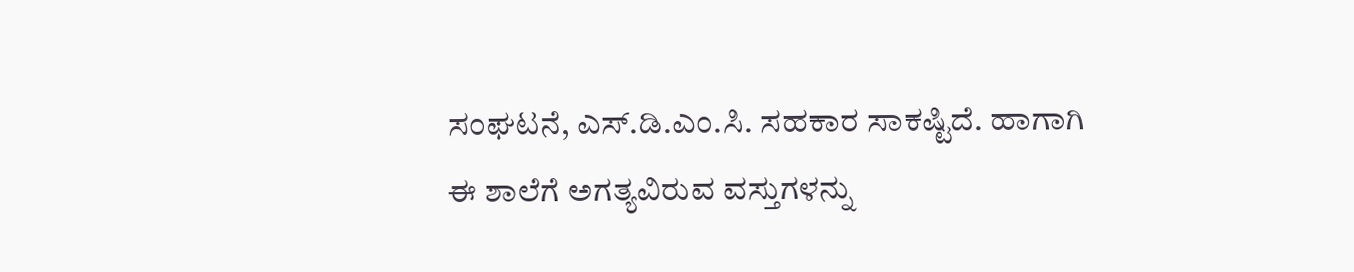ಸಂಘಟನೆ, ಎಸ್.ಡಿ.ಎಂ.ಸಿ. ಸಹಕಾರ ಸಾಕಷ್ಟಿದೆ. ಹಾಗಾಗಿ ಈ ಶಾಲೆಗೆ ಅಗತ್ಯವಿರುವ ವಸ್ತುಗಳನ್ನು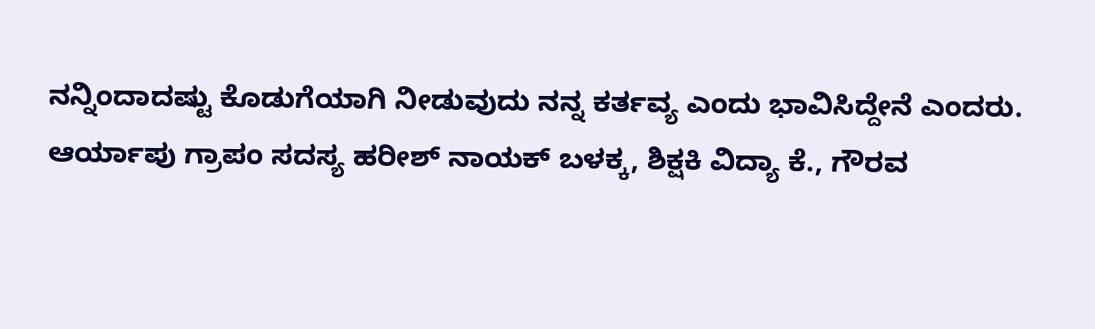ನನ್ನಿಂದಾದಷ್ಟು ಕೊಡುಗೆಯಾಗಿ ನೀಡುವುದು ನನ್ನ ಕರ್ತವ್ಯ ಎಂದು ಭಾವಿಸಿದ್ದೇನೆ ಎಂದರು.
ಆರ್ಯಾಪು ಗ್ರಾಪಂ ಸದಸ್ಯ ಹರೀಶ್ ನಾಯಕ್ ಬಳಕ್ಕ, ಶಿಕ್ಷಕಿ ವಿದ್ಯಾ ಕೆ., ಗೌರವ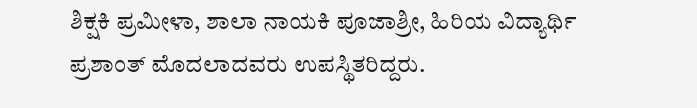ಶಿಕ್ಷಕಿ ಪ್ರಮೀಳಾ, ಶಾಲಾ ನಾಯಕಿ ಪೂಜಾಶ್ರೀ, ಹಿರಿಯ ವಿದ್ಯಾರ್ಥಿ ಪ್ರಶಾಂತ್ ಮೊದಲಾದವರು ಉಪಸ್ಥಿತರಿದ್ದರು.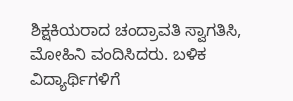ಶಿಕ್ಷಕಿಯರಾದ ಚಂದ್ರಾವತಿ ಸ್ವಾಗತಿಸಿ, ಮೋಹಿನಿ ವಂದಿಸಿದರು. ಬಳಿಕ ವಿದ್ಯಾರ್ಥಿಗಳಿಗೆ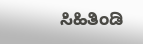ಸಿಹಿತಿಂಡಿ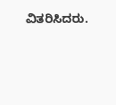ವಿತರಿಸಿದರು.